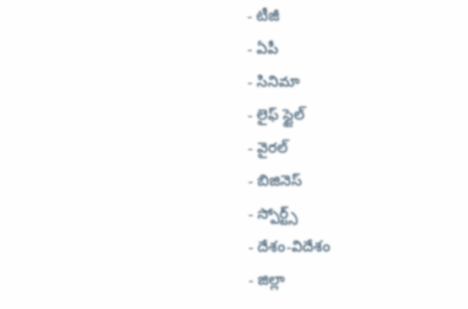- టీజీ
- ఏపీ
- సినిమా
- లైఫ్ స్టైల్
- వైరల్
- బిజినెస్
- స్పోర్ట్స్
- దేశం-విదేశం
- జిల్లా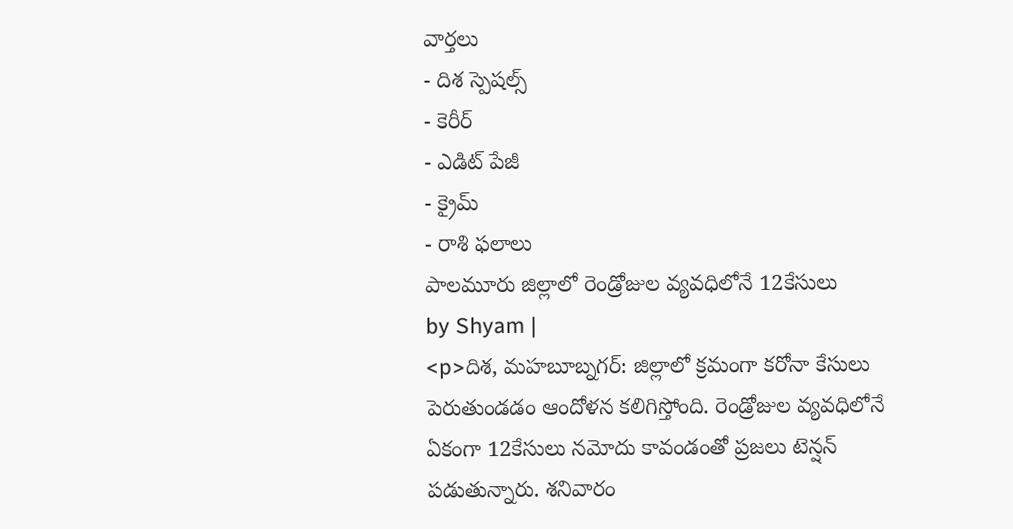వార్తలు
- దిశ స్పెషల్స్
- కెరీర్
- ఎడిట్ పేజీ
- క్రైమ్
- రాశి ఫలాలు
పాలమూరు జిల్లాలో రెండ్రోజుల వ్యవధిలోనే 12కేసులు
by Shyam |
<p>దిశ, మహబూబ్నగర్: జిల్లాలో క్రమంగా కరోనా కేసులు పెరుతుండడం ఆందోళన కలిగిస్తోంది. రెండ్రోజుల వ్యవధిలోనే ఏకంగా 12కేసులు నమోదు కావండంతో ప్రజలు టెన్షన్ పడుతున్నారు. శనివారం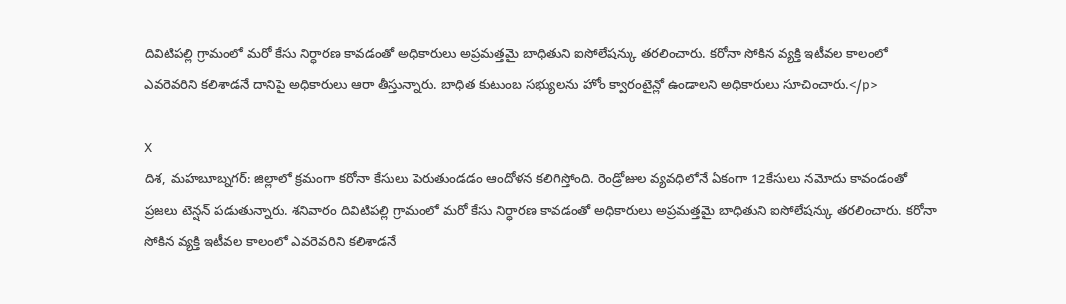దివిటిపల్లి గ్రామంలో మరో కేసు నిర్ధారణ కావడంతో అధికారులు అప్రమత్తమై బాధితుని ఐసోలేషన్కు తరలించారు. కరోనా సోకిన వ్యక్తి ఇటీవల కాలంలో ఎవరెవరిని కలిశాడనే దానిపై అధికారులు ఆరా తీస్తున్నారు. బాధిత కుటుంబ సభ్యులను హోం క్వారంటైన్లో ఉండాలని అధికారులు సూచించారు.</p>

X
దిశ, మహబూబ్నగర్: జిల్లాలో క్రమంగా కరోనా కేసులు పెరుతుండడం ఆందోళన కలిగిస్తోంది. రెండ్రోజుల వ్యవధిలోనే ఏకంగా 12కేసులు నమోదు కావండంతో ప్రజలు టెన్షన్ పడుతున్నారు. శనివారం దివిటిపల్లి గ్రామంలో మరో కేసు నిర్ధారణ కావడంతో అధికారులు అప్రమత్తమై బాధితుని ఐసోలేషన్కు తరలించారు. కరోనా సోకిన వ్యక్తి ఇటీవల కాలంలో ఎవరెవరిని కలిశాడనే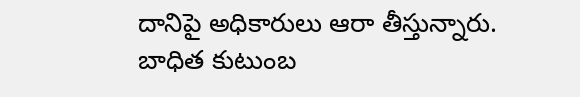దానిపై అధికారులు ఆరా తీస్తున్నారు. బాధిత కుటుంబ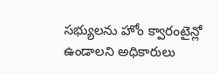సభ్యులను హోం క్వారంటైన్లో ఉండాలని అధికారులు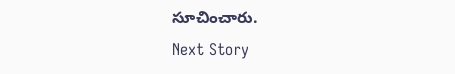సూచించారు.
Next Story